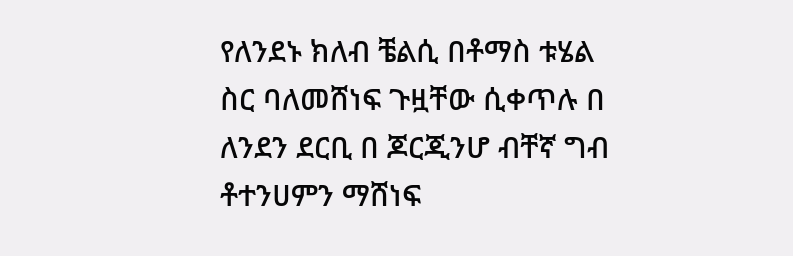የለንደኑ ክለብ ቼልሲ በቶማስ ቱሄል ስር ባለመሸነፍ ጉዟቸው ሲቀጥሉ በ ለንደን ደርቢ በ ጆርጂንሆ ብቸኛ ግብ ቶተንሀምን ማሸነፍ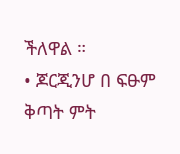ችለዋል ።
• ጆርጂንሆ በ ፍፁም ቅጣት ምት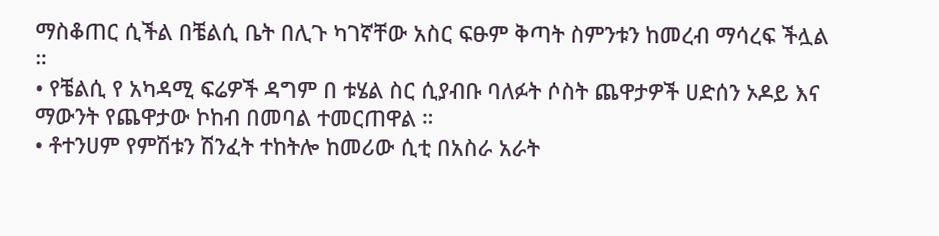ማስቆጠር ሲችል በቼልሲ ቤት በሊጉ ካገኛቸው አስር ፍፁም ቅጣት ስምንቱን ከመረብ ማሳረፍ ችሏል ።
• የቼልሲ የ አካዳሚ ፍሬዎች ዳግም በ ቱሄል ስር ሲያብቡ ባለፉት ሶስት ጨዋታዎች ሀድሰን ኦዶይ እና ማውንት የጨዋታው ኮከብ በመባል ተመርጠዋል ።
• ቶተንሀም የምሽቱን ሽንፈት ተከትሎ ከመሪው ሲቲ በአስራ አራት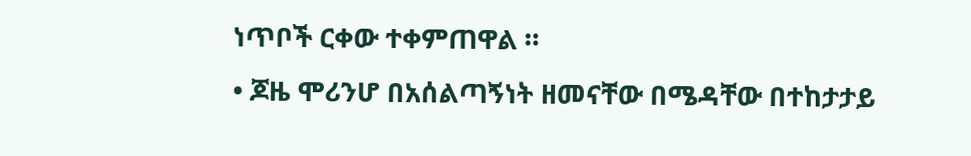ነጥቦች ርቀው ተቀምጠዋል ።
• ጆዜ ሞሪንሆ በአሰልጣኝነት ዘመናቸው በሜዳቸው በተከታታይ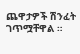ጨዋታዎች ሽንፈት ገጥሟቸዋል ።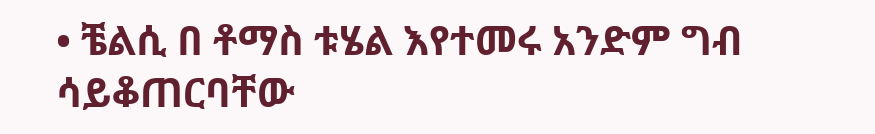• ቼልሲ በ ቶማስ ቱሄል እየተመሩ አንድም ግብ ሳይቆጠርባቸው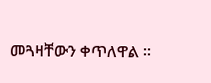መጓዛቸውን ቀጥለዋል ።